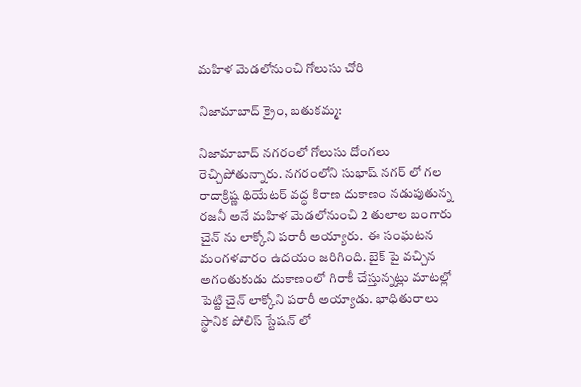మహిళ మెడలోనుంచి గోలుసు చోరి

నిజామాబాద్ క్రైం, బతుకమ్మ:

నిజామాబాద్ నగరంలో గోలుసు దోంగలు రెచ్చిపోతున్నారు. నగరంలోని సుభాష్ నగర్ లో గల రాదాక్రిష్ణ థియేటర్ వద్ధ కిరాణ దుకాణం నడుపుతున్న రజనీ అనే మహిళ మెడలోనుంచి 2 తులాల బంగారు చైన్ ను లాక్కోని పరారీ అయ్యారు.  ఈ సంఘటన మంగళవారం ఉదయం జరిగింది. బైక్ పై వచ్చిన అగంతుకుడు దుకాణంలో గిరాకీ చేస్తున్నట్లు మాటల్లో పెట్టి చైన్ లాక్కోని పరారీ అయ్యాడు. భాధితురాలు స్థానిక పోలిస్ స్టేషన్ లో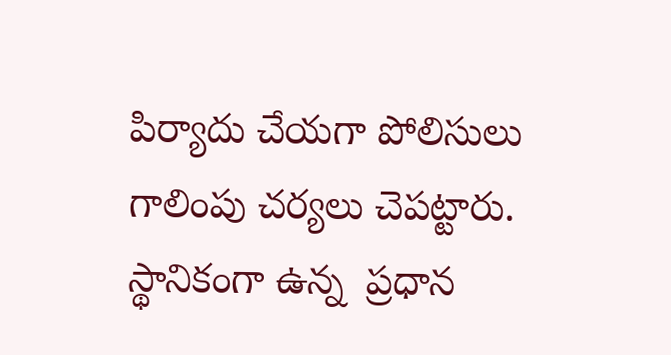పిర్యాదు చేయగా పోలిసులు గాలింపు చర్యలు చెపట్టారు. స్థానికంగా ఉన్న  ప్రధాన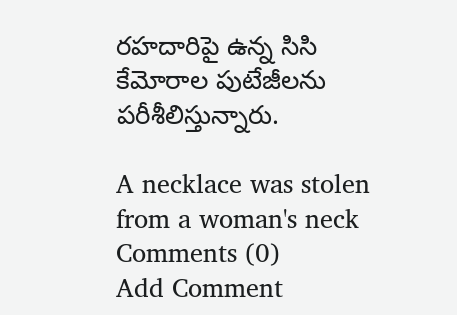రహదారిపై ఉన్న సిసి కేమోరాల పుటేజీలను పరీశీలిస్తున్నారు.

A necklace was stolen from a woman's neck
Comments (0)
Add Comment